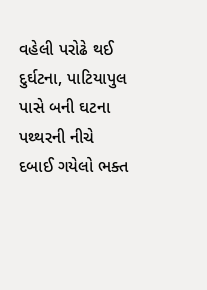વહેલી પરોઢે થઈ દુર્ઘટના, પાટિયાપુલ પાસે બની ઘટના
પથ્થરની નીચે દબાઈ ગયેલો ભક્ત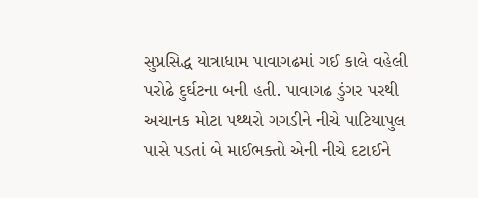સુપ્રસિદ્ધ યાત્રાધામ પાવાગઢમાં ગઈ કાલે વહેલી પરોઢે દુર્ઘટના બની હતી. પાવાગઢ ડુંગર પરથી અચાનક મોટા પથ્થરો ગગડીને નીચે પાટિયાપુલ પાસે પડતાં બે માઈભક્તો એની નીચે દટાઈને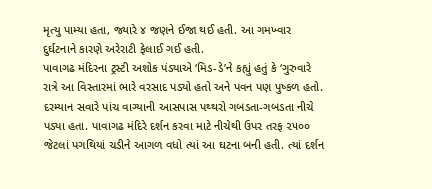મૃત્યુ પામ્યા હતા, જ્યારે ૪ જણને ઈજા થઈ હતી. આ ગમખ્વાર દુર્ઘટનાને કારણે અરેરાટી ફેલાઈ ગઈ હતી.
પાવાગઢ મંદિરના ટ્રસ્ટી અશોક પંડ્યાએ ‘મિડ-ડે’ને કહ્યું હતું કે ‘ગુરુવારે રાત્રે આ વિસ્તારમાં ભારે વરસાદ પડ્યો હતો અને પવન પણ પુષ્કળ હતો. દરમ્યાન સવારે પાંચ વાગ્યાની આસપાસ પથ્થરો ગબડતા-ગબડતા નીચે પડ્યા હતા. પાવાગઢ મંદિરે દર્શન કરવા માટે નીચેથી ઉપર તરફ ૨૫૦૦ જેટલાં પગથિયાં ચડીને આગળ વધો ત્યાં આ ઘટના બની હતી. ત્યાં દર્શન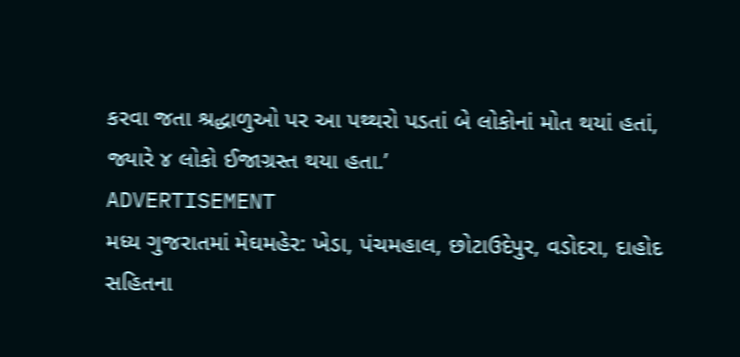કરવા જતા શ્રદ્ધાળુઓ પર આ પથ્થરો પડતાં બે લોકોનાં મોત થયાં હતાં, જ્યારે ૪ લોકો ઈજાગ્રસ્ત થયા હતા.’
ADVERTISEMENT
મધ્ય ગુજરાતમાં મેઘમહેર: ખેડા, પંચમહાલ, છોટાઉદેપુર, વડોદરા, દાહોદ સહિતના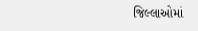જિલ્લાઓમાં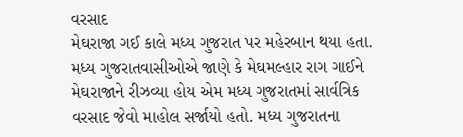વરસાદ
મેઘરાજા ગઈ કાલે મધ્ય ગુજરાત પર મહેરબાન થયા હતા. મધ્ય ગુજરાતવાસીઓએ જાણે કે મેઘમલ્હાર રાગ ગાઈને મેઘરાજાને રીઝવ્યા હોય એમ મધ્ય ગુજરાતમાં સાર્વત્રિક વરસાદ જેવો માહોલ સર્જાયો હતો. મધ્ય ગુજરાતના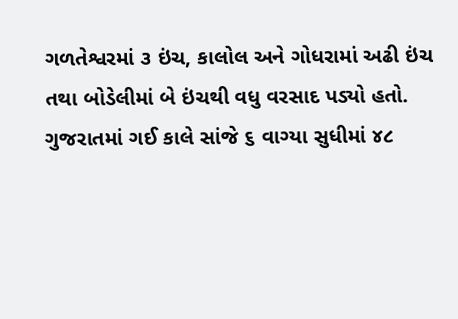ગળતેશ્વરમાં ૩ ઇંચ, કાલોલ અને ગોધરામાં અઢી ઇંચ તથા બોડેલીમાં બે ઇંચથી વધુ વરસાદ પડ્યો હતો. ગુજરાતમાં ગઈ કાલે સાંજે ૬ વાગ્યા સુધીમાં ૪૮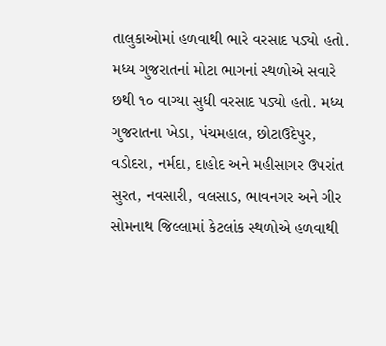તાલુકાઓમાં હળવાથી ભારે વરસાદ પડ્યો હતો. મધ્ય ગુજરાતનાં મોટા ભાગનાં સ્થળોએ સવારે છથી ૧૦ વાગ્યા સુધી વરસાદ પડ્યો હતો. મધ્ય ગુજરાતના ખેડા, પંચમહાલ, છોટાઉદેપુર, વડોદરા, નર્મદા, દાહોદ અને મહીસાગર ઉપરાંત સુરત, નવસારી, વલસાડ, ભાવનગર અને ગીર સોમનાથ જિલ્લામાં કેટલાંક સ્થળોએ હળવાથી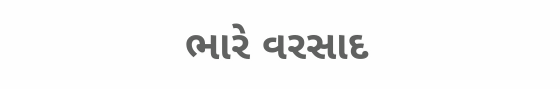ભારે વરસાદ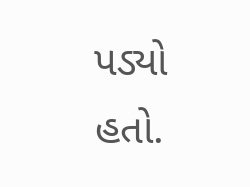પડ્યો હતો.